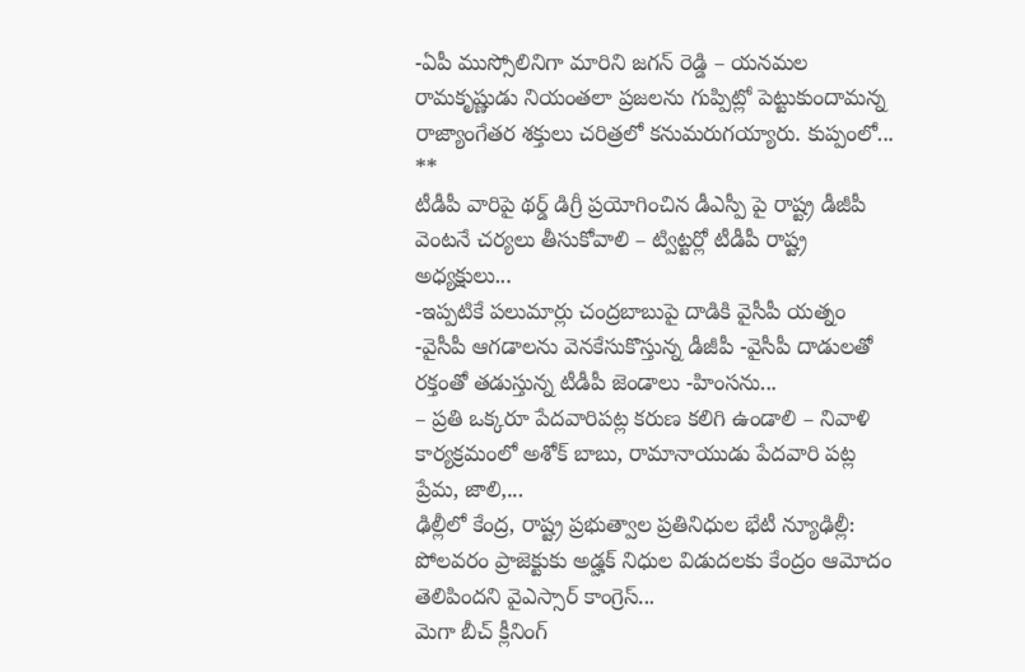-ఏపీ ముస్సోలినిగా మారిని జగన్ రెడ్డి – యనమల రామకృష్ణుడు నియంతలా ప్రజలను గుప్పిట్లో పెట్టుకుందామన్న రాజ్యాంగేతర శక్తులు చరిత్రలో కనుమరుగయ్యారు. కుప్పంలో...
**
టీడీపీ వారిపై థర్డ్ డిగ్రీ ప్రయోగించిన డీఎస్పీ పై రాష్ట్ర డీజీపీ వెంటనే చర్యలు తీసుకోవాలి – ట్విట్టర్లో టీడీపీ రాష్ట్ర అధ్యక్షులు...
-ఇప్పటికే పలుమార్లు చంద్రబాబుపై దాడికి వైసీపీ యత్నం -వైసీపీ ఆగడాలను వెనకేసుకొస్తున్న డీజీపీ -వైసీపీ దాడులతో రక్తంతో తడుస్తున్న టీడీపీ జెండాలు -హింసను...
– ప్రతి ఒక్కరూ పేదవారిపట్ల కరుణ కలిగి ఉండాలి – నివాళి కార్యక్రమంలో అశోక్ బాబు, రామానాయుడు పేదవారి పట్ల ప్రేమ, జాలి,...
ఢిల్లీలో కేంద్ర, రాష్ట్ర ప్రభుత్వాల ప్రతినిధుల భేటీ న్యూఢిల్లీ: పోలవరం ప్రాజెక్టుకు అడ్హక్ నిధుల విడుదలకు కేంద్రం ఆమోదం తెలిపిందని వైఎస్సార్ కాంగ్రెస్...
మెగా బీచ్ క్లీనింగ్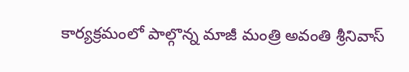కార్యక్రమంలో పాల్గొన్న మాజీ మంత్రి అవంతి శ్రీనివాస్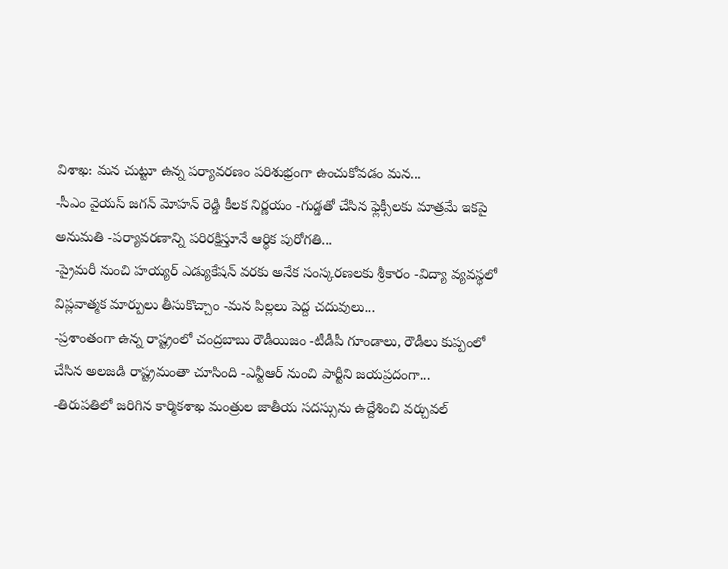విశాఖ: మన చుట్టూ ఉన్న పర్యావరణం పరిశుభ్రంగా ఉంచుకోవడం మన...
-సీఎం వైయస్ జగన్ మోహన్ రెడ్డి కీలక నిర్ణయం -గుడ్డతో చేసిన ఫ్లెక్సీలకు మాత్రమే ఇకపై అనుమతి -పర్యావరణాన్ని పరిరక్షిస్తూనే ఆర్థిక పురోగతి...
-ప్రైమరీ నుంచి హయ్యర్ ఎడ్యుకేషన్ వరకు అనేక సంస్కరణలకు శ్రీకారం -విద్యా వ్యవస్థలో విప్లవాత్మక మార్పులు తీసుకొచ్చాం -మన పిల్లలు పెద్ద చదువులు...
-ప్రశాంతంగా ఉన్న రాష్ట్రంలో చంద్రబాబు రౌడీయిజం -టీడీపీ గూండాలు, రౌడీలు కుప్పంలో చేసిన అలజడి రాష్ట్రమంతా చూసింది -ఎన్టీఆర్ నుంచి పార్టీని జయప్రదంగా...
-తిరుపతిలో జరిగిన కార్మికశాఖ మంత్రుల జాతీయ సదస్సును ఉద్దేశించి వర్చువల్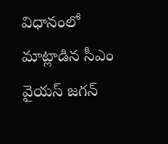విధానంలో మాట్లాడిన సీఎం వైయస్ జగన్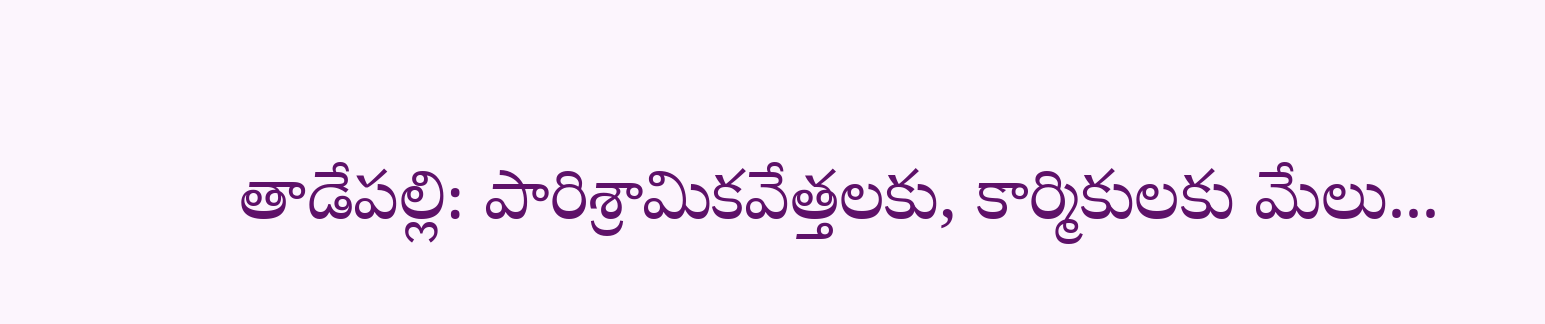తాడేపల్లి: పారిశ్రామికవేత్తలకు, కార్మికులకు మేలు...